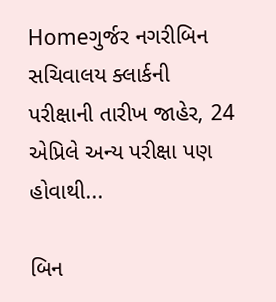Homeગુર્જર નગરીબિન સચિવાલય ક્લાર્કની પરીક્ષાની તારીખ જાહેર, 24 એપ્રિલે અન્ય પરીક્ષા પણ હોવાથી...

બિન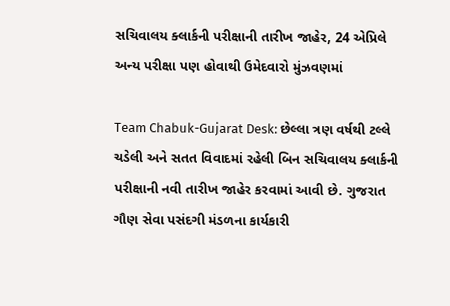સચિવાલય ક્લાર્કની પરીક્ષાની તારીખ જાહેર, 24 એપ્રિલે અન્ય પરીક્ષા પણ હોવાથી ઉમેદવારો મુંઝવણમાં

Team Chabuk-Gujarat Desk: છેલ્લા ત્રણ વર્ષથી ટલ્લે ચડેલી અને સતત વિવાદમાં રહેલી બિન સચિવાલય ક્લાર્કની પરીક્ષાની નવી તારીખ જાહેર કરવામાં આવી છે. ગુજરાત ગૌણ સેવા પસંદગી મંડળના કાર્યકારી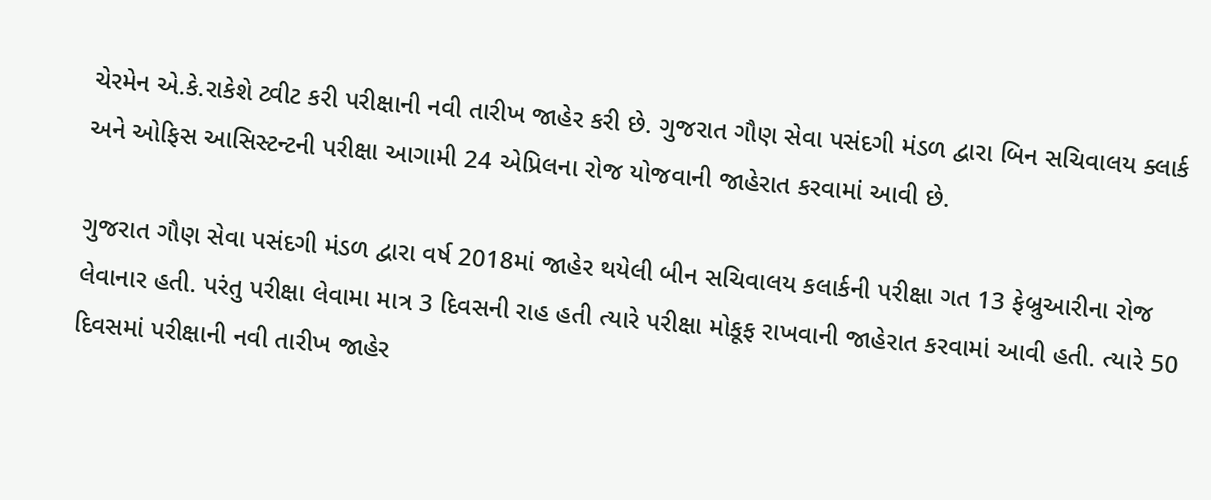ચેરમેન એ.કે.રાકેશે ટ્વીટ કરી પરીક્ષાની નવી તારીખ જાહેર કરી છે. ગુજરાત ગૌણ સેવા પસંદગી મંડળ દ્વારા બિન સચિવાલય ક્લાર્ક અને ઓફિસ આસિસ્ટન્ટની પરીક્ષા આગામી 24 એપ્રિલના રોજ યોજવાની જાહેરાત કરવામાં આવી છે.

ગુજરાત ગૌણ સેવા પસંદગી મંડળ દ્વારા વર્ષ 2018માં જાહેર થયેલી બીન સચિવાલય કલાર્કની પરીક્ષા ગત 13 ફેબ્રુઆરીના રોજ લેવાનાર હતી. પરંતુ પરીક્ષા લેવામા માત્ર 3 દિવસની રાહ હતી ત્યારે પરીક્ષા મોકૂફ રાખવાની જાહેરાત કરવામાં આવી હતી. ત્યારે 50 દિવસમાં પરીક્ષાની નવી તારીખ જાહેર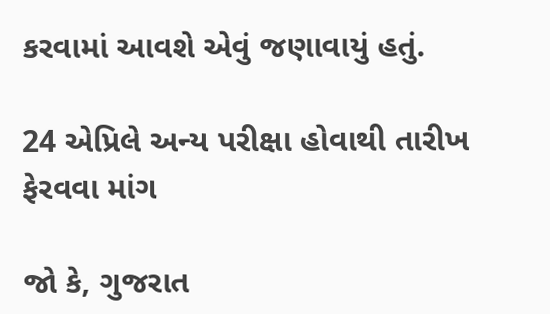કરવામાં આવશે એવું જણાવાયું હતું.

24 એપ્રિલે અન્ય પરીક્ષા હોવાથી તારીખ ફેરવવા માંગ

જો કે, ગુજરાત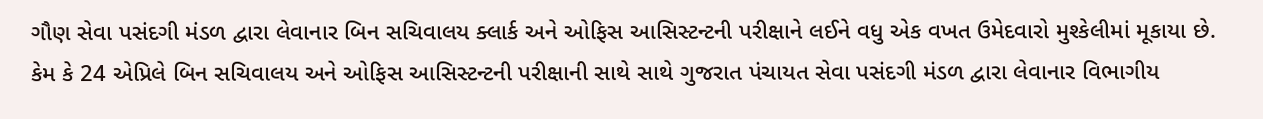ગૌણ સેવા પસંદગી મંડળ દ્વારા લેવાનાર બિન સચિવાલય ક્લાર્ક અને ઓફિસ આસિસ્ટન્ટની પરીક્ષાને લઈને વધુ એક વખત ઉમેદવારો મુશ્કેલીમાં મૂકાયા છે. કેમ કે 24 એપ્રિલે બિન સચિવાલય અને ઓફિસ આસિસ્ટન્ટની પરીક્ષાની સાથે સાથે ગુજરાત પંચાયત સેવા પસંદગી મંડળ દ્વારા લેવાનાર વિભાગીય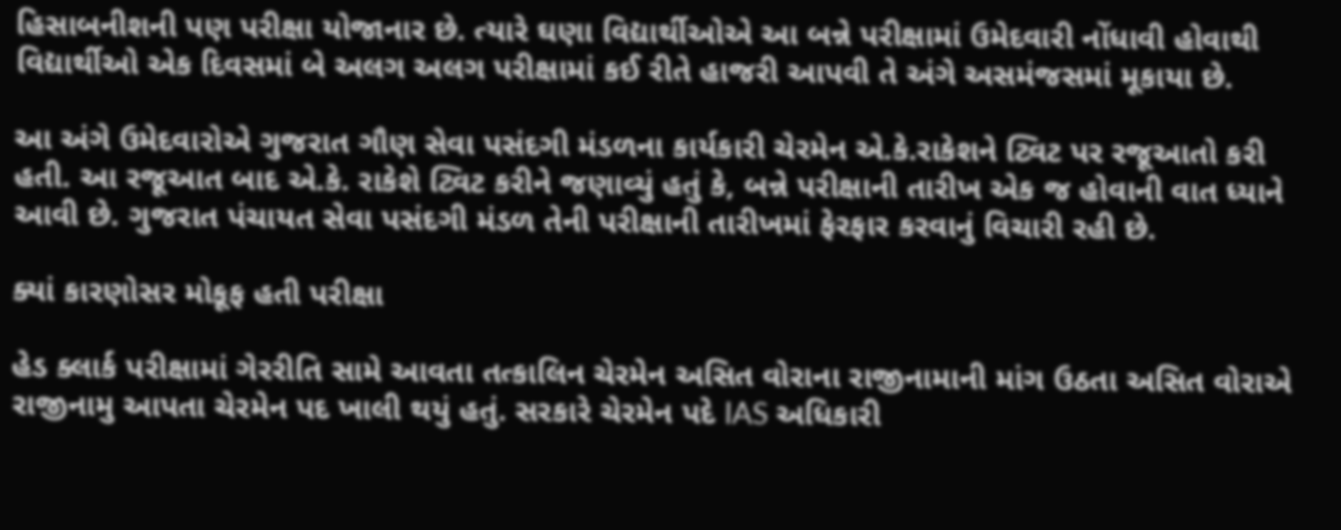હિસાબનીશની પણ પરીક્ષા યોજાનાર છે. ત્યારે ઘણા વિદ્યાર્થીઓએ આ બન્ને પરીક્ષામાં ઉમેદવારી નોંધાવી હોવાથી વિદ્યાર્થીઓ એક દિવસમાં બે અલગ અલગ પરીક્ષામાં કઈ રીતે હાજરી આપવી તે અંગે અસમંજસમાં મૂકાયા છે.

આ અંગે ઉમેદવારોએ ગુજરાત ગૌણ સેવા પસંદગી મંડળના કાર્યકારી ચેરમેન એ.કે.રાકેશને ટ્વિટ પર રજૂઆતો કરી હતી. આ રજૂઆત બાદ એ.કે. રાકેશે ટ્વિટ કરીને જણાવ્યું હતું કે, બન્ને પરીક્ષાની તારીખ એક જ હોવાની વાત ધ્યાને આવી છે. ગુજરાત પંચાયત સેવા પસંદગી મંડળ તેની પરીક્ષાની તારીખમાં ફેરફાર કરવાનું વિચારી રહી છે.

ક્યાં કારણોસર મોકૂફ હતી પરીક્ષા

હેડ ક્લાર્ક પરીક્ષામાં ગેરરીતિ સામે આવતા તત્કાલિન ચેરમેન અસિત વોરાના રાજીનામાની માંગ ઉઠતા અસિત વોરાએ રાજીનામુ આપતા ચેરમેન પદ ખાલી થયું હતું. સરકારે ચેરમેન પદે IAS અધિકારી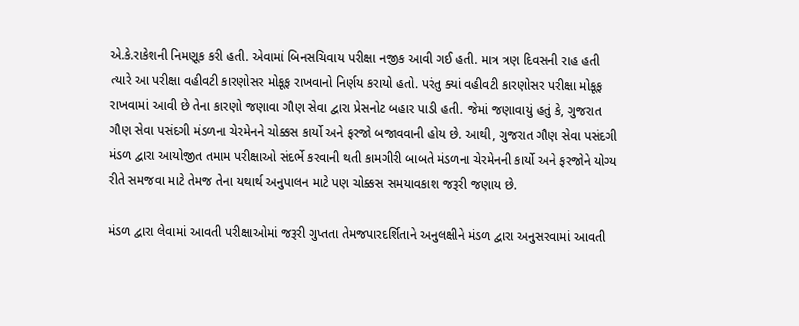એ.કે.રાકેશની નિમણૂક કરી હતી. એવામાં બિનસચિવાય પરીક્ષા નજીક આવી ગઈ હતી. માત્ર ત્રણ દિવસની રાહ હતી ત્યારે આ પરીક્ષા વહીવટી કારણોસર મોકૂફ રાખવાનો નિર્ણય કરાયો હતો. પરંતુ ક્યાં વહીવટી કારણોસર પરીક્ષા મોકૂફ રાખવામાં આવી છે તેના કારણો જણાવા ગૌણ સેવા દ્વારા પ્રેસનોટ બહાર પાડી હતી. જેમાં જણાવાયું હતું કે, ગુજરાત ગૌણ સેવા પસંદગી મંડળના ચેરમેનને ચોક્કસ કાર્યો અને ફરજો બજાવવાની હોય છે. આથી, ગુજરાત ગૌણ સેવા પસંદગી મંડળ દ્વારા આયોજીત તમામ પરીક્ષાઓ સંદર્ભે કરવાની થતી કામગીરી બાબતે મંડળના ચેરમેનની કાર્યો અને ફરજોને યોગ્ય રીતે સમજવા માટે તેમજ તેના યથાર્થ અનુપાલન માટે પણ ચોક્કસ સમયાવકાશ જરૂરી જણાય છે.

મંડળ દ્વારા લેવામાં આવતી પરીક્ષાઓમાં જરૂરી ગુપ્તતા તેમજપારદર્શિતાને અનુલક્ષીને મંડળ દ્વારા અનુસરવામાં આવતી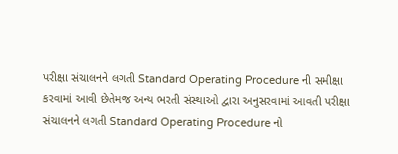પરીક્ષા સંચાલનને લગતી Standard Operating Procedure ની સમીક્ષા કરવામાં આવી છેતેમજ અન્ય ભરતી સંસ્થાઓ દ્વારા અનુસરવામાં આવતી પરીક્ષા સંચાલનને લગતી Standard Operating Procedure નો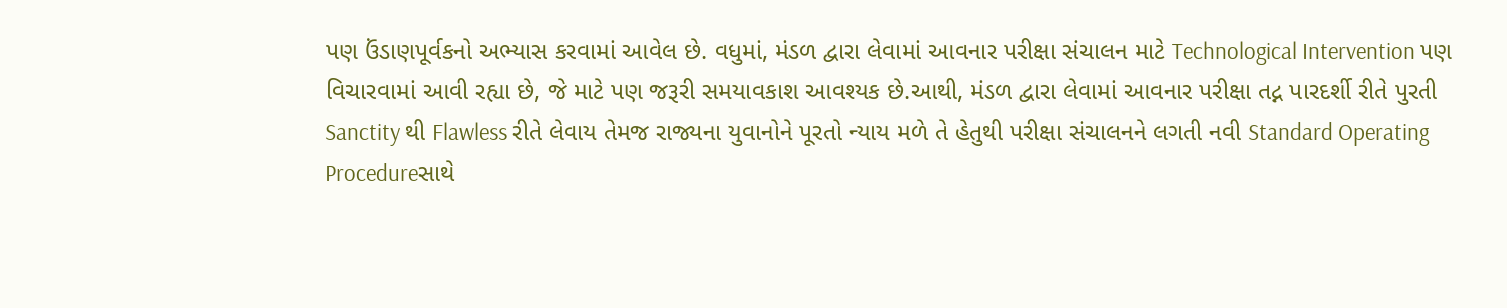પણ ઉંડાણપૂર્વકનો અભ્યાસ કરવામાં આવેલ છે. વધુમાં, મંડળ દ્વારા લેવામાં આવનાર પરીક્ષા સંચાલન માટે Technological Intervention પણ વિચારવામાં આવી રહ્યા છે, જે માટે પણ જરૂરી સમયાવકાશ આવશ્યક છે.આથી, મંડળ દ્વારા લેવામાં આવનાર પરીક્ષા તદ્ન પારદર્શી રીતે પુરતી Sanctity થી Flawless રીતે લેવાય તેમજ રાજ્યના યુવાનોને પૂરતો ન્યાય મળે તે હેતુથી પરીક્ષા સંચાલનને લગતી નવી Standard Operating Procedureસાથે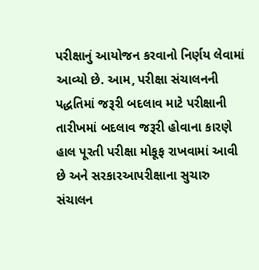પરીક્ષાનું આયોજન કરવાનો નિર્ણય લેવામાં આવ્યો છે. આમ, પરીક્ષા સંચાલનની પદ્ધતિમાં જરૂરી બદલાવ માટે પરીક્ષાની તારીખમાં બદલાવ જરૂરી હોવાના કારણે હાલ પૂરતી પરીક્ષા મોકૂફ રાખવામાં આવી છે અને સરકારઆપરીક્ષાના સુચારુ સંચાલન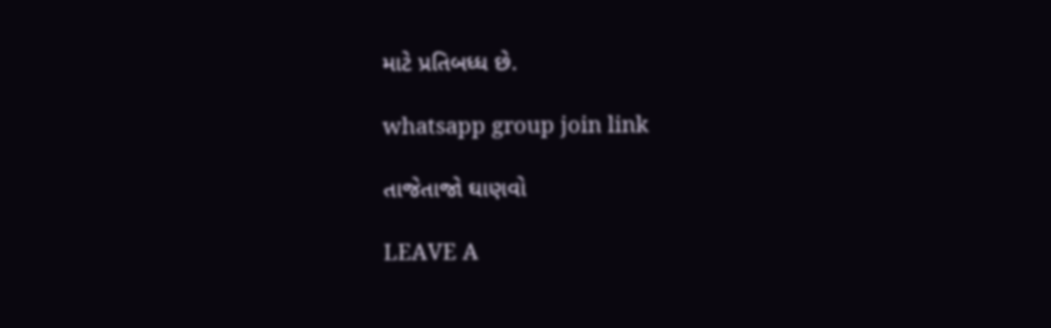માટે પ્રતિબધ્ધ છે.

whatsapp group join link

તાજેતાજો ઘાણવો

LEAVE A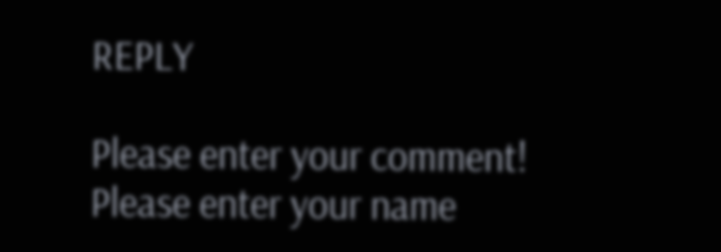REPLY

Please enter your comment!
Please enter your name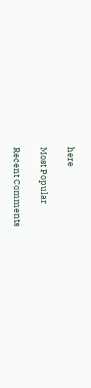here

Most Popular

Recent Comments